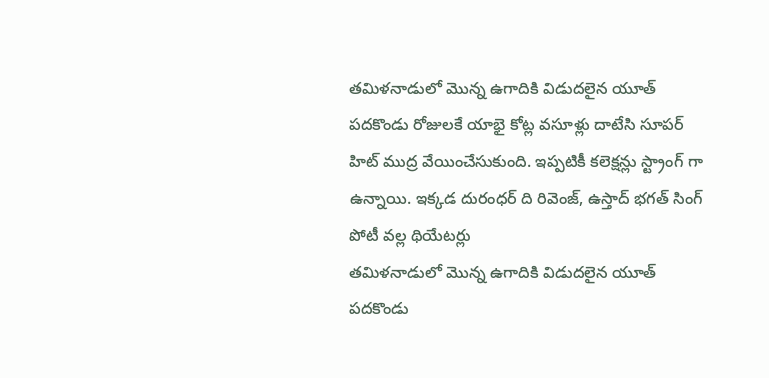తమిళనాడులో మొన్న ఉగాదికి విడుదలైన యూత్ పదకొండు రోజులకే యాభై కోట్ల వసూళ్లు దాటేసి సూపర్ హిట్ ముద్ర వేయించేసుకుంది. ఇప్పటికీ కలెక్షన్లు స్ట్రాంగ్ గా ఉన్నాయి. ఇక్కడ దురంధర్ ది రివెంజ్, ఉస్తాద్ భగత్ సింగ్ పోటీ వల్ల థియేటర్లు
తమిళనాడులో మొన్న ఉగాదికి విడుదలైన యూత్ పదకొండు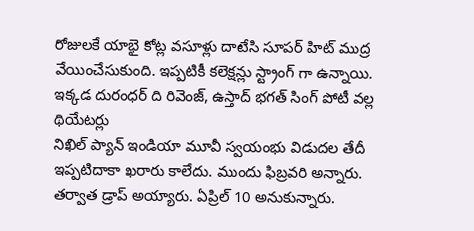రోజులకే యాభై కోట్ల వసూళ్లు దాటేసి సూపర్ హిట్ ముద్ర వేయించేసుకుంది. ఇప్పటికీ కలెక్షన్లు స్ట్రాంగ్ గా ఉన్నాయి. ఇక్కడ దురంధర్ ది రివెంజ్, ఉస్తాద్ భగత్ సింగ్ పోటీ వల్ల థియేటర్లు
నిఖిల్ ప్యాన్ ఇండియా మూవీ స్వయంభు విడుదల తేదీ ఇప్పటిదాకా ఖరారు కాలేదు. ముందు ఫిబ్రవరి అన్నారు. తర్వాత డ్రాప్ అయ్యారు. ఏప్రిల్ 10 అనుకున్నారు.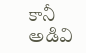కానీ అడివి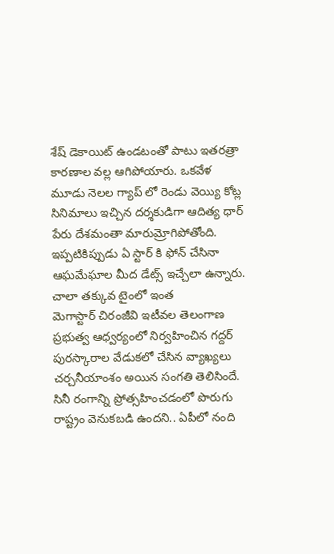శేష్ డెకాయిట్ ఉండటంతో పాటు ఇతరత్రా కారణాల వల్ల ఆగిపోయారు. ఒకవేళ
మూడు నెలల గ్యాప్ లో రెండు వెయ్యి కోట్ల సినిమాలు ఇచ్చిన దర్శకుడిగా ఆదిత్య ధార్ పేరు దేశమంతా మారుమ్రోగిపోతోంది. ఇప్పటికిప్పుడు ఏ స్టార్ కి ఫోన్ చేసినా ఆఘమేఘాల మీద డేట్స్ ఇచ్చేలా ఉన్నారు. చాలా తక్కువ టైంలో ఇంత
మెగాస్టార్ చిరంజీవి ఇటీవల తెలంగాణ ప్రభుత్వ ఆధ్వర్యంలో నిర్వహించిన గద్దర్ పురస్కారాల వేడుకలో చేసిన వ్యాఖ్యలు చర్చనీయాంశం అయిన సంగతి తెలిసిందే. సినీ రంగాన్ని ప్రోత్సహించడంలో పొరుగు రాష్ట్రం వెనుకబడి ఉందని.. ఏపీలో నంది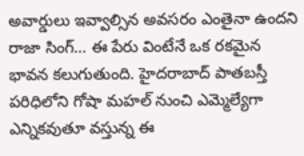అవార్డులు ఇవ్వాల్సిన అవసరం ఎంతైనా ఉందని
రాజా సింగ్… ఈ పేరు వింటేనే ఒక రకమైన భావన కలుగుతుంది. హైదరాబాద్ పాతబస్తీ పరిధిలోని గోషా మహల్ నుంచి ఎమ్మెల్యేగా ఎన్నికవుతూ వస్తున్న ఈ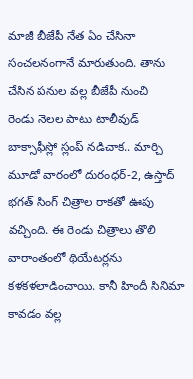మాజీ బీజేపీ నేత ఏం చేసినా సంచలనంగానే మారుతుంది. తాను చేసిన పనుల వల్ల బీజేపీ నుంచి
రెండు నెలల పాటు టాలీవుడ్ బాక్సాఫీస్లో స్లంప్ నడిచాక.. మార్చి మూడో వారంలో దురంధర్-2, ఉస్తాద్ భగత్ సింగ్ చిత్రాల రాకతో ఊపు వచ్చింది. ఈ రెండు చిత్రాలు తొలి వారాంతంలో థియేటర్లను కళకళలాడించాయి. కానీ హిందీ సినిమా కావడం వల్ల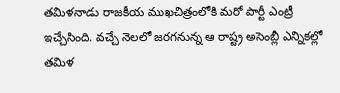తమిళనాడు రాజకీయ ముఖచిత్రంలోకి మరో పార్టీ ఎంట్రీ ఇచ్చేసింది. వచ్చే నెలలో జరగనున్న ఆ రాష్ట్ర అసెంబ్లీ ఎన్నికల్లో తమిళ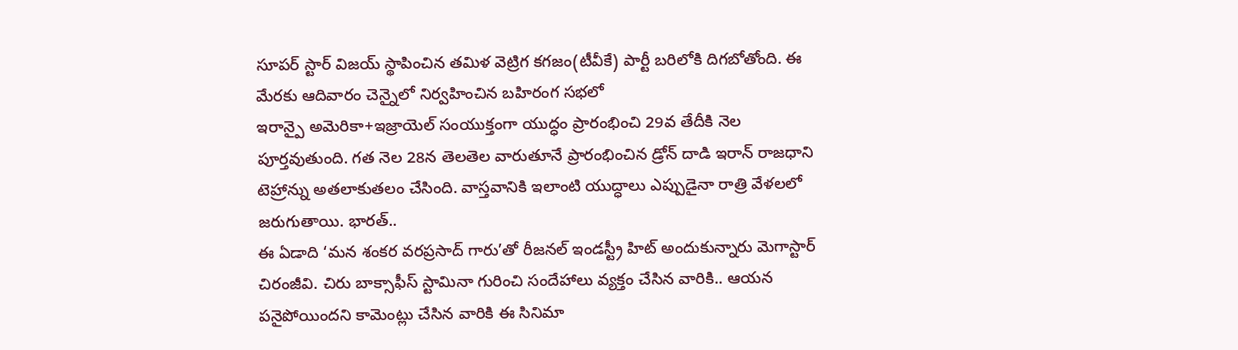సూపర్ స్టార్ విజయ్ స్థాపించిన తమిళ వెట్రిగ కగజం(టీవీకే) పార్టీ బరిలోకి దిగబోతోంది. ఈ మేరకు ఆదివారం చెన్నైలో నిర్వహించిన బహిరంగ సభలో
ఇరాన్పై అమెరికా+ఇజ్రాయెల్ సంయుక్తంగా యుద్ధం ప్రారంభించి 29వ తేదీకి నెల పూర్తవుతుంది. గత నెల 28న తెలతెల వారుతూనే ప్రారంభించిన డ్రోన్ దాడి ఇరాన్ రాజధాని టెహ్రాన్ను అతలాకుతలం చేసింది. వాస్తవానికి ఇలాంటి యుద్ధాలు ఎప్పుడైనా రాత్రి వేళలలో జరుగుతాయి. భారత్..
ఈ ఏడాది ‘మన శంకర వరప్రసాద్ గారు’తో రీజనల్ ఇండస్ట్రీ హిట్ అందుకున్నారు మెగాస్టార్ చిరంజీవి. చిరు బాక్సాఫీస్ స్టామినా గురించి సందేహాలు వ్యక్తం చేసిన వారికి.. ఆయన పనైపోయిందని కామెంట్లు చేసిన వారికి ఈ సినిమా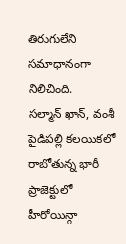తిరుగులేని సమాధానంగా నిలిచింది.
సల్మాన్ ఖాన్, వంశీ పైడిపల్లి కలయికలో రాబోతున్న భారీ ప్రాజెక్టులో హీరోయిన్గా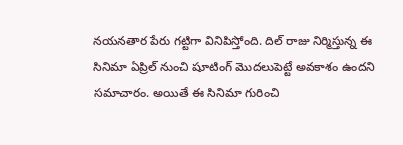నయనతార పేరు గట్టిగా వినిపిస్తోంది. దిల్ రాజు నిర్మిస్తున్న ఈ సినిమా ఏప్రిల్ నుంచి షూటింగ్ మొదలుపెట్టే అవకాశం ఉందని సమాచారం. అయితే ఈ సినిమా గురించి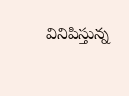వినిపిస్తున్న